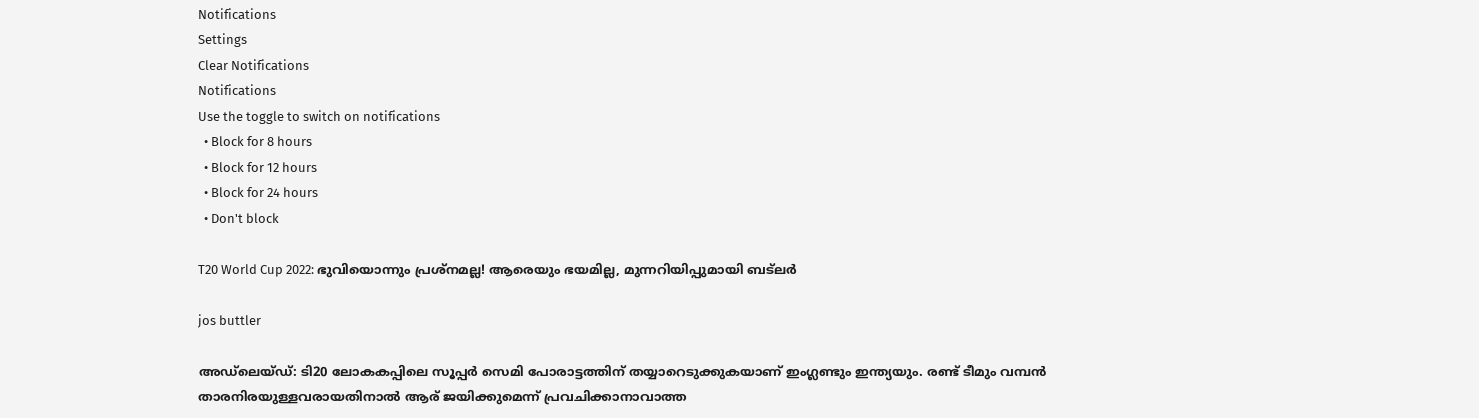Notifications
Settings
Clear Notifications
Notifications
Use the toggle to switch on notifications
  • Block for 8 hours
  • Block for 12 hours
  • Block for 24 hours
  • Don't block

T20 World Cup 2022: ഭുവിയൊന്നും പ്രശ്‌നമല്ല! ആരെയും ഭയമില്ല, മുന്നറിയിപ്പുമായി ബട്‌ലര്‍

jos buttler

അഡ്‌ലെയ്ഡ്: ടി20 ലോകകപ്പിലെ സൂപ്പര്‍ സെമി പോരാട്ടത്തിന് തയ്യാറെടുക്കുകയാണ് ഇംഗ്ലണ്ടും ഇന്ത്യയും. രണ്ട് ടീമും വമ്പന്‍ താരനിരയുള്ളവരായതിനാല്‍ ആര് ജയിക്കുമെന്ന് പ്രവചിക്കാനാവാത്ത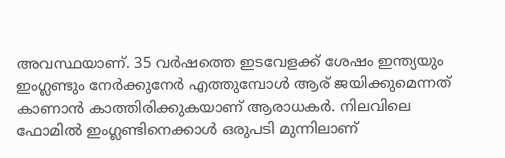അവസ്ഥയാണ്. 35 വര്‍ഷത്തെ ഇടവേളക്ക് ശേഷം ഇന്ത്യയും ഇംഗ്ലണ്ടും നേര്‍ക്കുനേര്‍ എത്തുമ്പോള്‍ ആര് ജയിക്കുമെന്നത് കാണാന്‍ കാത്തിരിക്കുകയാണ് ആരാധകര്‍. നിലവിലെ ഫോമില്‍ ഇംഗ്ലണ്ടിനെക്കാള്‍ ഒരുപടി മുന്നിലാണ്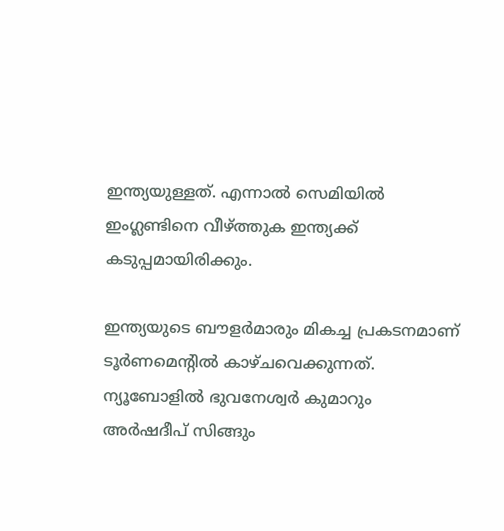ഇന്ത്യയുള്ളത്. എന്നാല്‍ സെമിയില്‍ ഇംഗ്ലണ്ടിനെ വീഴ്ത്തുക ഇന്ത്യക്ക് കടുപ്പമായിരിക്കും.

ഇന്ത്യയുടെ ബൗളര്‍മാരും മികച്ച പ്രകടനമാണ് ടൂര്‍ണമെന്റില്‍ കാഴ്ചവെക്കുന്നത്. ന്യൂബോളില്‍ ഭുവനേശ്വര്‍ കുമാറും അര്‍ഷദീപ് സിങ്ങും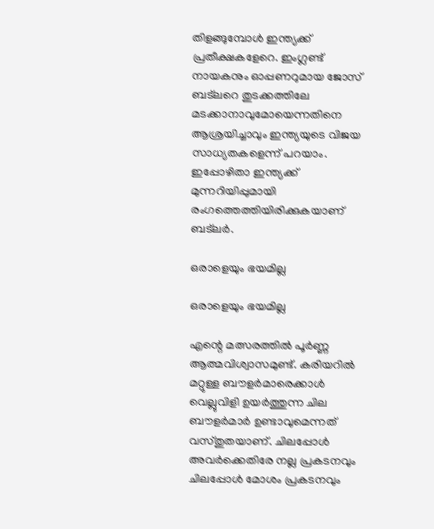തിളങ്ങുമ്പോള്‍ ഇന്ത്യക്ക് പ്രതീക്ഷകളേറെ. ഇംഗ്ലണ്ട് നായകനും ഓപ്പണറുമായ ജോസ് ബട്‌ലറെ തുടക്കത്തിലേ മടക്കാനാവുമോയെന്നതിനെ ആശ്രയിച്ചാവും ഇന്ത്യയുടെ വിജയ സാധ്യതകളെന്ന് പറയാം. ഇപ്പോഴിതാ ഇന്ത്യക്ക് മുന്നറിയിപ്പുമായി രംഗത്തെത്തിയിരിക്കുകയാണ് ബട്‌ലര്‍.

ഒരാളെയും ഭയമില്ല

ഒരാളെയും ഭയമില്ല

എന്റെ മത്സരത്തില്‍ പൂര്‍ണ്ണ ആത്മവിശ്വാസമുണ്ട്. കരിയറില്‍ മറ്റുള്ള ബൗളര്‍മാരെക്കാള്‍ വെല്ലുവിളി ഉയര്‍ത്തുന്ന ചില ബൗളര്‍മാര്‍ ഉണ്ടാവുമെന്നത് വസ്തുതയാണ്. ചിലപ്പോള്‍ അവര്‍ക്കെതിരേ നല്ല പ്രകടനവും ചിലപ്പോള്‍ മോശം പ്രകടനവും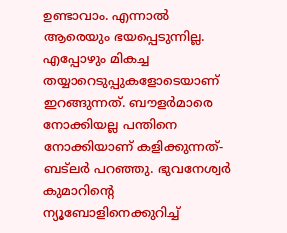ഉണ്ടാവാം. എന്നാല്‍ ആരെയും ഭയപ്പെടുന്നില്ല. എപ്പോഴും മികച്ച തയ്യാറെടുപ്പുകളോടെയാണ് ഇറങ്ങുന്നത്. ബൗളര്‍മാരെ നോക്കിയല്ല പന്തിനെ നോക്കിയാണ് കളിക്കുന്നത്- ബട്‌ലര്‍ പറഞ്ഞു. ഭുവനേശ്വര്‍ കുമാറിന്റെ ന്യൂബോളിനെക്കുറിച്ച്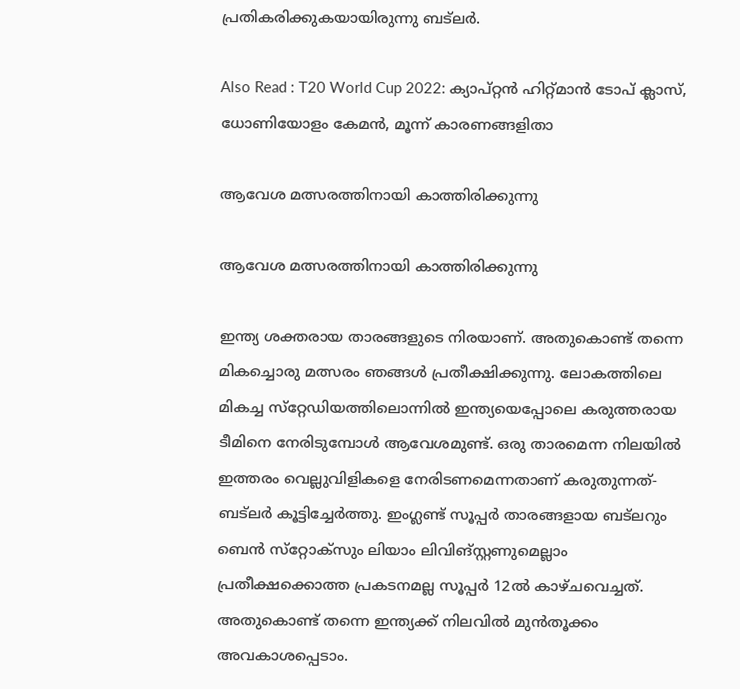പ്രതികരിക്കുകയായിരുന്നു ബട്‌ലര്‍.

Also Read : T20 World Cup 2022: ക്യാപ്റ്റന്‍ ഹിറ്റ്മാന്‍ ടോപ് ക്ലാസ്, ധോണിയോളം കേമന്‍, മൂന്ന് കാരണങ്ങളിതാ

ആവേശ മത്സരത്തിനായി കാത്തിരിക്കുന്നു

ആവേശ മത്സരത്തിനായി കാത്തിരിക്കുന്നു

ഇന്ത്യ ശക്തരായ താരങ്ങളുടെ നിരയാണ്. അതുകൊണ്ട് തന്നെ മികച്ചൊരു മത്സരം ഞങ്ങള്‍ പ്രതീക്ഷിക്കുന്നു. ലോകത്തിലെ മികച്ച സ്‌റ്റേഡിയത്തിലൊന്നില്‍ ഇന്ത്യയെപ്പോലെ കരുത്തരായ ടീമിനെ നേരിടുമ്പോള്‍ ആവേശമുണ്ട്. ഒരു താരമെന്ന നിലയില്‍ ഇത്തരം വെല്ലുവിളികളെ നേരിടണമെന്നതാണ് കരുതുന്നത്- ബട്‌ലര്‍ കൂട്ടിച്ചേര്‍ത്തു. ഇംഗ്ലണ്ട് സൂപ്പര്‍ താരങ്ങളായ ബട്‌ലറും ബെന്‍ സ്‌റ്റോക്‌സും ലിയാം ലിവിങ്‌സ്റ്റണുമെല്ലാം പ്രതീക്ഷക്കൊത്ത പ്രകടനമല്ല സൂപ്പര്‍ 12ല്‍ കാഴ്ചവെച്ചത്. അതുകൊണ്ട് തന്നെ ഇന്ത്യക്ക് നിലവില്‍ മുന്‍തൂക്കം അവകാശപ്പെടാം.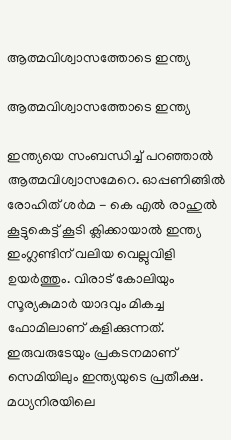ആത്മവിശ്വാസത്തോടെ ഇന്ത്യ

ആത്മവിശ്വാസത്തോടെ ഇന്ത്യ

ഇന്ത്യയെ സംബന്ധിച്ച് പറഞ്ഞാല്‍ ആത്മവിശ്വാസമേറെ. ഓപ്പണിങ്ങില്‍ രോഹിത് ശര്‍മ - കെ എല്‍ രാഹുല്‍ കൂട്ടുകെട്ട് കൂടി ക്ലിക്കായാല്‍ ഇന്ത്യ ഇംഗ്ലണ്ടിന് വലിയ വെല്ലുവിളി ഉയര്‍ത്തും. വിരാട് കോലിയും സൂര്യകുമാര്‍ യാദവും മികച്ച ഫോമിലാണ് കളിക്കുന്നത്. ഇരുവരുടേയും പ്രകടനമാണ് സെമിയിലും ഇന്ത്യയുടെ പ്രതീക്ഷ. മധ്യനിരയിലെ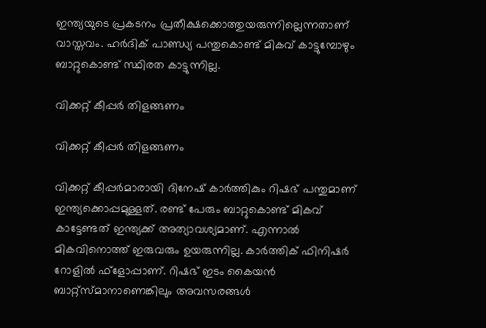ഇന്ത്യയുടെ പ്രകടനം പ്രതീക്ഷക്കൊത്തുയരുന്നില്ലെന്നതാണ് വാസ്തവം. ഹര്‍ദിക് പാണ്ഡ്യ പന്തുകൊണ്ട് മികവ് കാട്ടുമ്പോഴും ബാറ്റുകൊണ്ട് സ്ഥിരത കാട്ടുന്നില്ല.

വിക്കറ്റ് കീപ്പര്‍ തിളങ്ങണം

വിക്കറ്റ് കീപ്പര്‍ തിളങ്ങണം

വിക്കറ്റ് കീപ്പര്‍മാരായി ദിനേഷ് കാര്‍ത്തികും റിഷഭ് പന്തുമാണ് ഇന്ത്യക്കൊപ്പമുള്ളത്. രണ്ട് പേരും ബാറ്റുകൊണ്ട് മികവ് കാട്ടേണ്ടത് ഇന്ത്യക്ക് അത്യാവശ്യമാണ്. എന്നാല്‍ മികവിനൊത്ത് ഇരുവരും ഉയരുന്നില്ല. കാര്‍ത്തിക് ഫിനിഷര്‍ റോളില്‍ ഫ്‌ളോപ്പാണ്. റിഷഭ് ഇടം കൈയന്‍ ബാറ്റ്‌സ്മാനാണെങ്കിലും അവസരങ്ങള്‍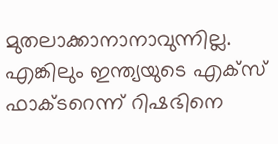മുതലാക്കാനാനാവുന്നില്ല. എങ്കിലും ഇന്ത്യയുടെ എക്‌സ് ഫാക്ടറെന്ന് റിഷഭിനെ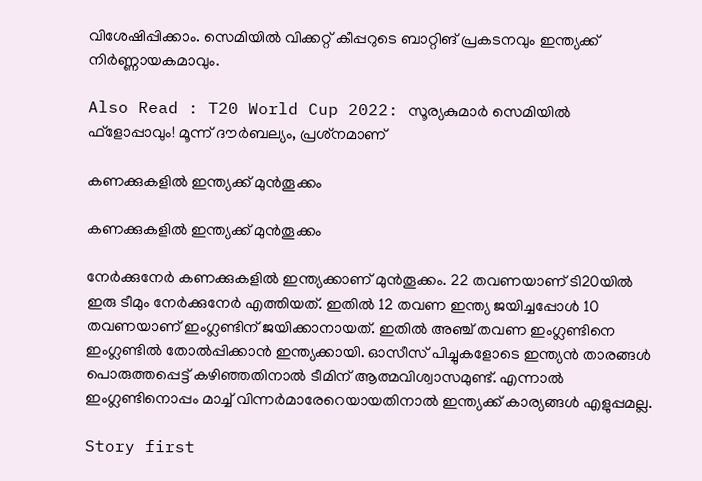വിശേഷിപ്പിക്കാം. സെമിയില്‍ വിക്കറ്റ് കീപ്പറുടെ ബാറ്റിങ് പ്രകടനവും ഇന്ത്യക്ക് നിര്‍ണ്ണായകമാവും.

Also Read : T20 World Cup 2022: സൂര്യകുമാര്‍ സെമിയില്‍ ഫ്‌ളോപ്പാവും! മൂന്ന് ദൗര്‍ബല്യം, പ്രശ്‌നമാണ്

കണക്കുകളില്‍ ഇന്ത്യക്ക് മുന്‍തൂക്കം

കണക്കുകളില്‍ ഇന്ത്യക്ക് മുന്‍തൂക്കം

നേര്‍ക്കുനേര്‍ കണക്കുകളില്‍ ഇന്ത്യക്കാണ് മുന്‍തൂക്കം. 22 തവണയാണ് ടി20യില്‍ ഇരു ടീമും നേര്‍ക്കുനേര്‍ എത്തിയത്. ഇതില്‍ 12 തവണ ഇന്ത്യ ജയിച്ചപ്പോള്‍ 10 തവണയാണ് ഇംഗ്ലണ്ടിന് ജയിക്കാനായത്. ഇതില്‍ അഞ്ച് തവണ ഇംഗ്ലണ്ടിനെ ഇംഗ്ലണ്ടില്‍ തോല്‍പ്പിക്കാന്‍ ഇന്ത്യക്കായി. ഓസീസ് പിച്ചുകളോടെ ഇന്ത്യന്‍ താരങ്ങള്‍ പൊരുത്തപ്പെട്ട് കഴിഞ്ഞതിനാല്‍ ടീമിന് ആത്മവിശ്വാസമുണ്ട്. എന്നാല്‍ ഇംഗ്ലണ്ടിനൊപ്പം മാച്ച് വിന്നര്‍മാരേറെയായതിനാല്‍ ഇന്ത്യക്ക് കാര്യങ്ങള്‍ എളുപ്പമല്ല.

Story first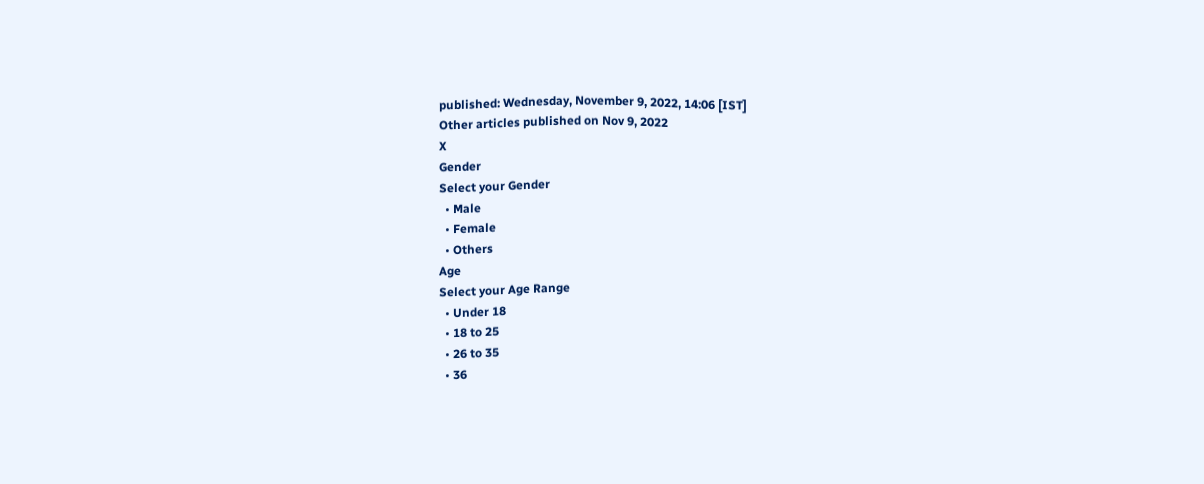published: Wednesday, November 9, 2022, 14:06 [IST]
Other articles published on Nov 9, 2022
X
Gender
Select your Gender
  • Male
  • Female
  • Others
Age
Select your Age Range
  • Under 18
  • 18 to 25
  • 26 to 35
  • 36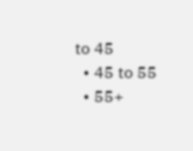to 45
  • 45 to 55
  • 55+